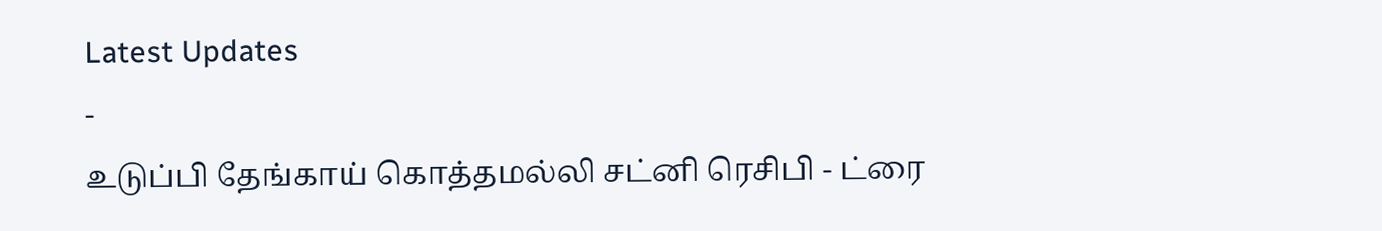Latest Updates
-
உடுப்பி தேங்காய் கொத்தமல்லி சட்னி ரெசிபி - ட்ரை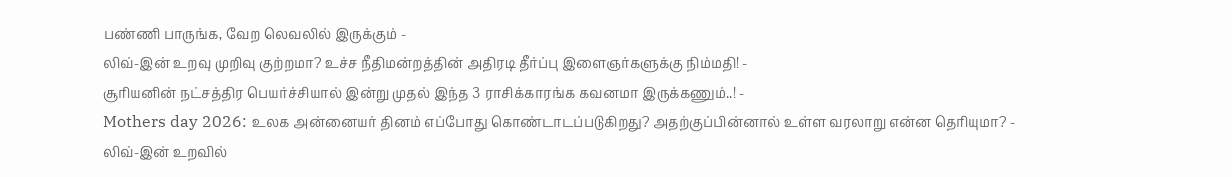பண்ணி பாருங்க, வேற லெவலில் இருக்கும் -
லிவ்-இன் உறவு முறிவு குற்றமா? உச்ச நீதிமன்றத்தின் அதிரடி தீர்ப்பு இளைஞர்களுக்கு நிம்மதி! -
சூரியனின் நட்சத்திர பெயர்ச்சியால் இன்று முதல் இந்த 3 ராசிக்காரங்க கவனமா இருக்கணும்..! -
Mothers day 2026: உலக அன்னையர் தினம் எப்போது கொண்டாடப்படுகிறது? அதற்குப்பின்னால் உள்ள வரலாறு என்ன தெரியுமா? -
லிவ்-இன் உறவில்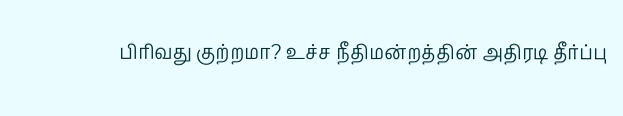பிரிவது குற்றமா? உச்ச நீதிமன்றத்தின் அதிரடி தீர்ப்பு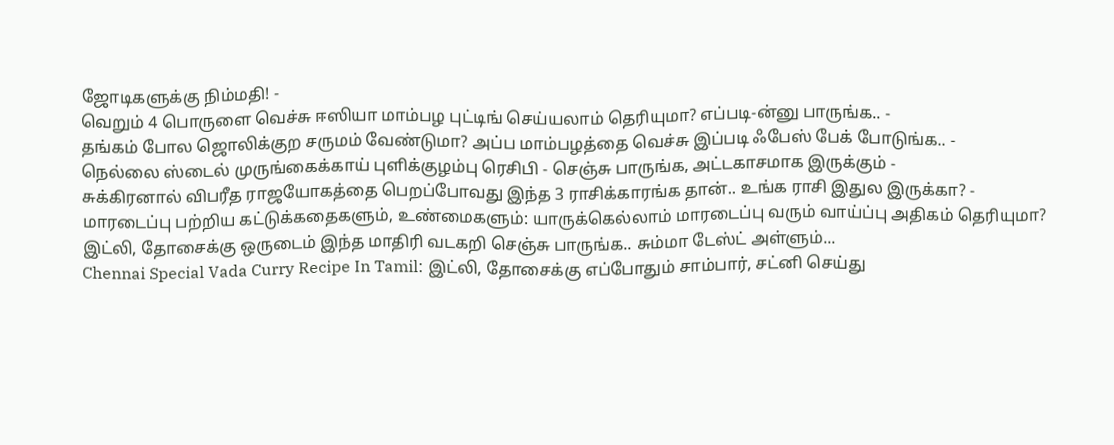ஜோடிகளுக்கு நிம்மதி! -
வெறும் 4 பொருளை வெச்சு ஈஸியா மாம்பழ புட்டிங் செய்யலாம் தெரியுமா? எப்படி-ன்னு பாருங்க.. -
தங்கம் போல ஜொலிக்குற சருமம் வேண்டுமா? அப்ப மாம்பழத்தை வெச்சு இப்படி ஃபேஸ் பேக் போடுங்க.. -
நெல்லை ஸ்டைல் முருங்கைக்காய் புளிக்குழம்பு ரெசிபி - செஞ்சு பாருங்க, அட்டகாசமாக இருக்கும் -
சுக்கிரனால் விபரீத ராஜயோகத்தை பெறப்போவது இந்த 3 ராசிக்காரங்க தான்.. உங்க ராசி இதுல இருக்கா? -
மாரடைப்பு பற்றிய கட்டுக்கதைகளும், உண்மைகளும்: யாருக்கெல்லாம் மாரடைப்பு வரும் வாய்ப்பு அதிகம் தெரியுமா?
இட்லி, தோசைக்கு ஒருடைம் இந்த மாதிரி வடகறி செஞ்சு பாருங்க.. சும்மா டேஸ்ட் அள்ளும்...
Chennai Special Vada Curry Recipe In Tamil: இட்லி, தோசைக்கு எப்போதும் சாம்பார், சட்னி செய்து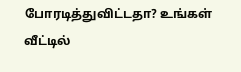போரடித்துவிட்டதா? உங்கள் வீட்டில்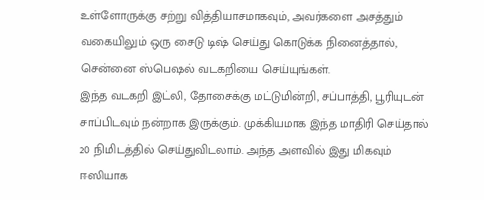உள்ளோருக்கு சற்று வித்தியாசமாகவும், அவர்களை அசத்தும் வகையிலும் ஒரு சைடு டிஷ் செய்து கொடுக்க நினைத்தால், சென்னை ஸ்பெஷல் வடகறியை செய்யுங்கள்.
இந்த வடகறி இட்லி, தோசைக்கு மட்டுமின்றி, சப்பாத்தி, பூரியுடன் சாப்பிடவும் நன்றாக இருக்கும். முக்கியமாக இந்த மாதிரி செய்தால் 20 நிமிடத்தில் செய்துவிடலாம். அந்த அளவில் இது மிகவும் ஈஸியாக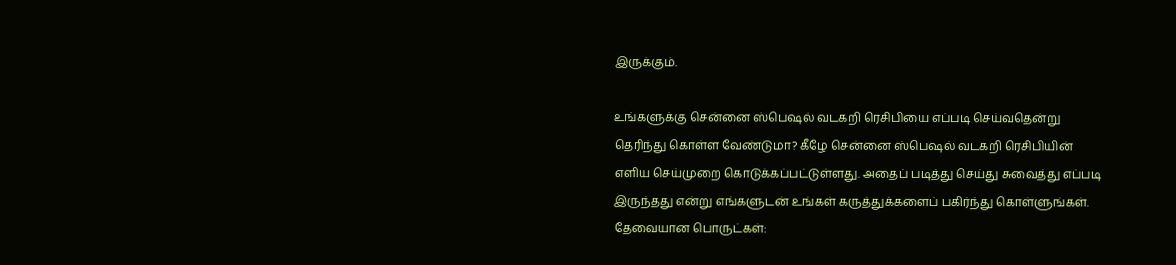இருக்கும்.

உங்களுக்கு சென்னை ஸ்பெஷல் வடகறி ரெசிபியை எப்படி செய்வதென்று தெரிந்து கொள்ள வேண்டுமா? கீழே சென்னை ஸ்பெஷல் வடகறி ரெசிபியின் எளிய செய்முறை கொடுக்கப்பட்டுள்ளது. அதைப் படித்து செய்து சுவைத்து எப்படி இருந்தது என்று எங்களுடன் உங்கள் கருத்துக்களைப் பகிர்ந்து கொள்ளுங்கள்.
தேவையான பொருட்கள்: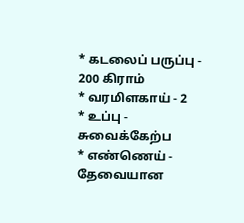* கடலைப் பருப்பு - 200 கிராம்
* வரமிளகாய் - 2
* உப்பு - சுவைக்கேற்ப
* எண்ணெய் - தேவையான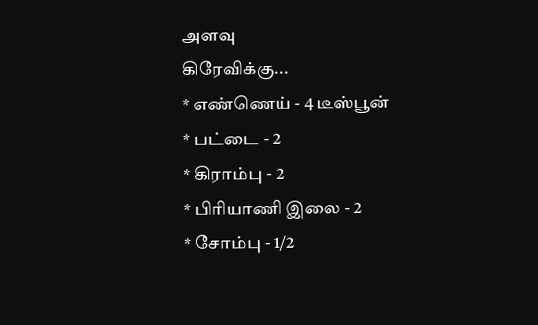அளவு
கிரேவிக்கு...
* எண்ணெய் - 4 டீஸ்பூன்
* பட்டை - 2
* கிராம்பு - 2
* பிரியாணி இலை - 2
* சோம்பு - 1/2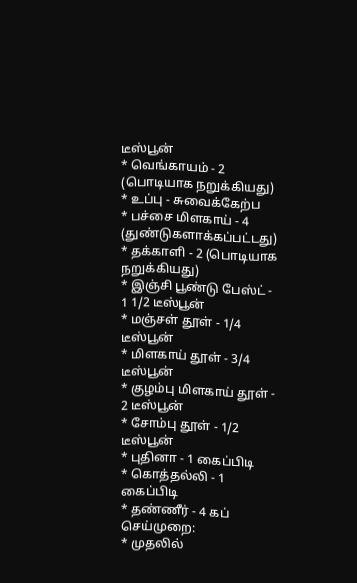டீஸ்பூன்
* வெங்காயம் - 2 (பொடியாக நறுக்கியது)
* உப்பு - சுவைக்கேற்ப
* பச்சை மிளகாய் - 4 (துண்டுகளாக்கப்பட்டது)
* தக்காளி - 2 (பொடியாக நறுக்கியது)
* இஞ்சி பூண்டு பேஸ்ட் - 1 1/2 டீஸ்பூன்
* மஞ்சள் தூள் - 1/4 டீஸ்பூன்
* மிளகாய் தூள் - 3/4 டீஸ்பூன்
* குழம்பு மிளகாய் தூள் - 2 டீஸ்பூன்
* சோம்பு தூள் - 1/2 டீஸ்பூன்
* புதினா - 1 கைப்பிடி
* கொத்தல்லி - 1 கைப்பிடி
* தண்ணீர் - 4 கப்
செய்முறை:
* முதலில்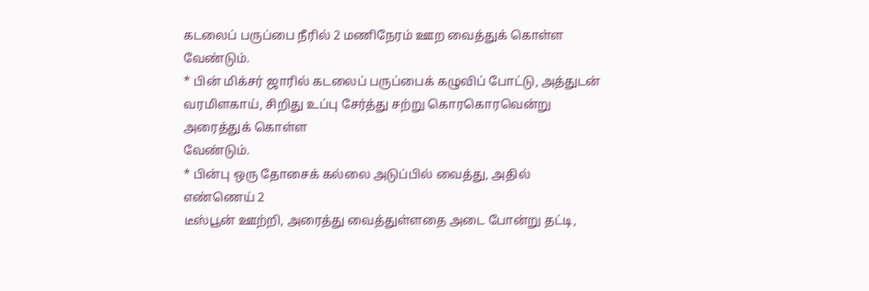கடலைப் பருப்பை நீரில் 2 மணிநேரம் ஊற வைத்துக் கொள்ள
வேண்டும்.
* பின் மிக்சர் ஜாரில் கடலைப் பருப்பைக் கழுவிப் போட்டு, அத்துடன்
வரமிளகாய், சிறிது உப்பு சேர்த்து சற்று கொரகொரவென்று அரைத்துக் கொள்ள
வேண்டும்.
* பின்பு ஒரு தோசைக் கல்லை அடுப்பில் வைத்து, அதில் எண்ணெய் 2
டீஸ்பூன் ஊற்றி, அரைத்து வைத்துள்ளதை அடை போன்று தட்டி,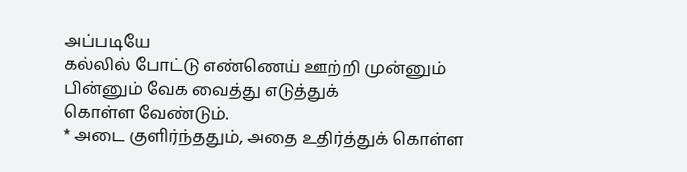அப்படியே
கல்லில் போட்டு எண்ணெய் ஊற்றி முன்னும் பின்னும் வேக வைத்து எடுத்துக்
கொள்ள வேண்டும்.
* அடை குளிர்ந்ததும், அதை உதிர்த்துக் கொள்ள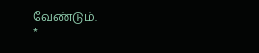வேண்டும்.
*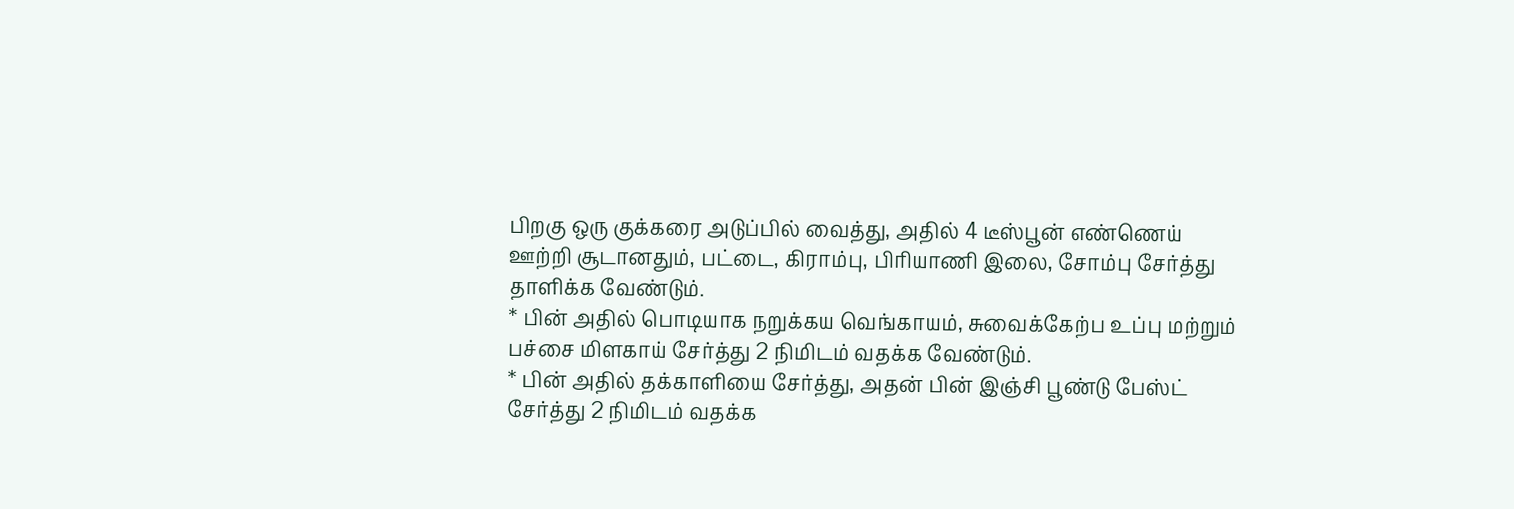பிறகு ஒரு குக்கரை அடுப்பில் வைத்து, அதில் 4 டீஸ்பூன் எண்ணெய்
ஊற்றி சூடானதும், பட்டை, கிராம்பு, பிரியாணி இலை, சோம்பு சேர்த்து
தாளிக்க வேண்டும்.
* பின் அதில் பொடியாக நறுக்கய வெங்காயம், சுவைக்கேற்ப உப்பு மற்றும்
பச்சை மிளகாய் சேர்த்து 2 நிமிடம் வதக்க வேண்டும்.
* பின் அதில் தக்காளியை சேர்த்து, அதன் பின் இஞ்சி பூண்டு பேஸ்ட்
சேர்த்து 2 நிமிடம் வதக்க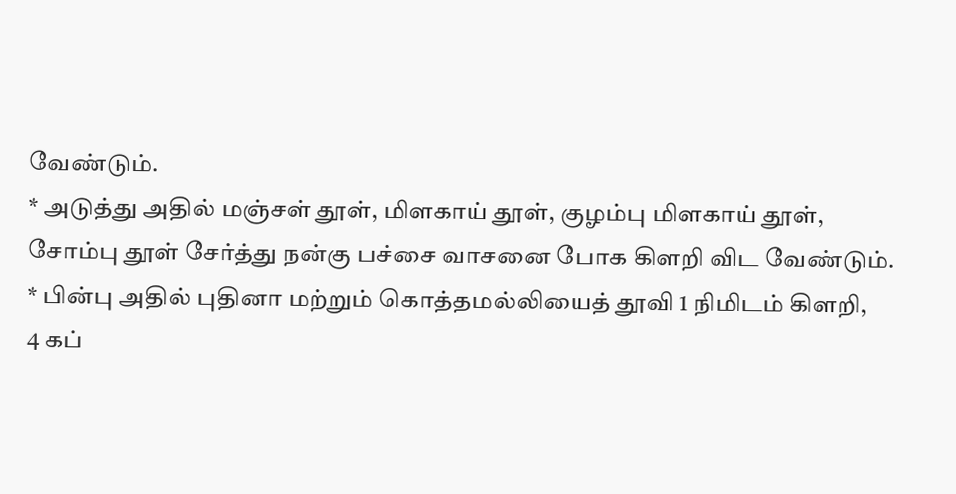வேண்டும்.
* அடுத்து அதில் மஞ்சள் தூள், மிளகாய் தூள், குழம்பு மிளகாய் தூள்,
சோம்பு தூள் சேர்த்து நன்கு பச்சை வாசனை போக கிளறி விட வேண்டும்.
* பின்பு அதில் புதினா மற்றும் கொத்தமல்லியைத் தூவி 1 நிமிடம் கிளறி,
4 கப்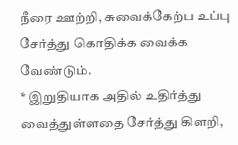நீரை ஊற்றி, சுவைக்கேற்ப உப்பு சேர்த்து கொதிக்க வைக்க
வேண்டும்.
* இறுதியாக அதில் உதிர்த்து வைத்துள்ளதை சேர்த்து கிளறி,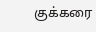குக்கரை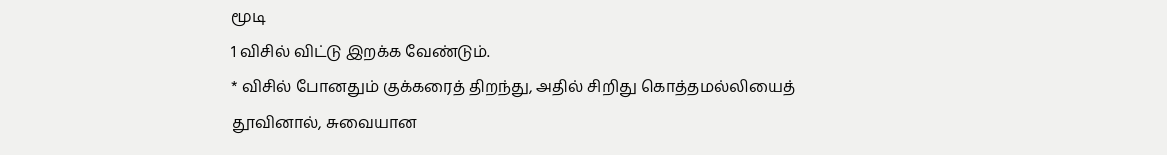மூடி
1 விசில் விட்டு இறக்க வேண்டும்.
* விசில் போனதும் குக்கரைத் திறந்து, அதில் சிறிது கொத்தமல்லியைத்
தூவினால், சுவையான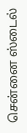சென்னை ஸ்டைல்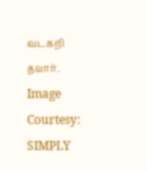வடகறி தயார்.
Image Courtesy: SIMPLY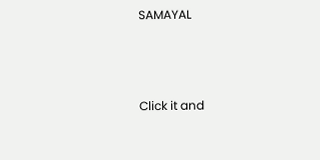SAMAYAL



Click it and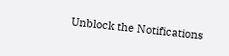Unblock the Notifications